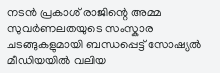നടൻ പ്രകാശ് രാജിന്റെ അമ്മ സുവർണലതയുടെ സംസ്കാര ചടങ്ങുകളുമായി ബന്ധപ്പെട്ട് സോഷ്യൽ മീഡിയയിൽ വലിയ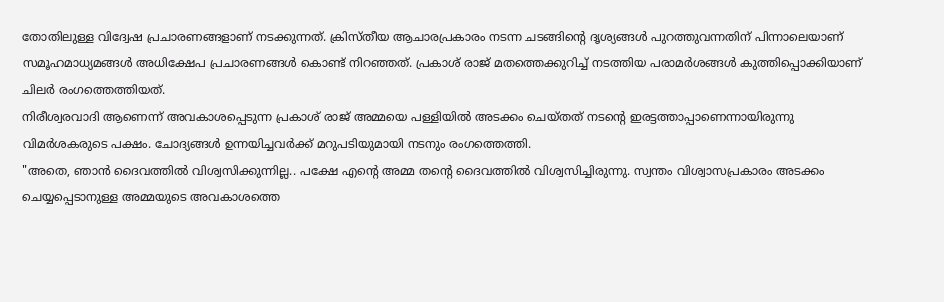തോതിലുള്ള വിദ്വേഷ പ്രചാരണങ്ങളാണ് നടക്കുന്നത്. ക്രിസ്തീയ ആചാരപ്രകാരം നടന്ന ചടങ്ങിന്റെ ദൃശ്യങ്ങൾ പുറത്തുവന്നതിന് പിന്നാലെയാണ് സമൂഹമാധ്യമങ്ങൾ അധിക്ഷേപ പ്രചാരണങ്ങൾ കൊണ്ട് നിറഞ്ഞത്. പ്രകാശ് രാജ് മതത്തെക്കുറിച്ച് നടത്തിയ പരാമർശങ്ങൾ കുത്തിപ്പൊക്കിയാണ് ചിലർ രംഗത്തെത്തിയത്.
നിരീശ്വരവാദി ആണെന്ന് അവകാശപ്പെടുന്ന പ്രകാശ് രാജ് അമ്മയെ പള്ളിയിൽ അടക്കം ചെയ്തത് നടന്റെ ഇരട്ടത്താപ്പാണെന്നായിരുന്നു വിമർശകരുടെ പക്ഷം. ചോദ്യങ്ങൾ ഉന്നയിച്ചവർക്ക് മറുപടിയുമായി നടനും രംഗത്തെത്തി.
"അതെ, ഞാൻ ദൈവത്തിൽ വിശ്വസിക്കുന്നില്ല.. പക്ഷേ എന്റെ അമ്മ തന്റെ ദൈവത്തിൽ വിശ്വസിച്ചിരുന്നു. സ്വന്തം വിശ്വാസപ്രകാരം അടക്കം ചെയ്യപ്പെടാനുള്ള അമ്മയുടെ അവകാശത്തെ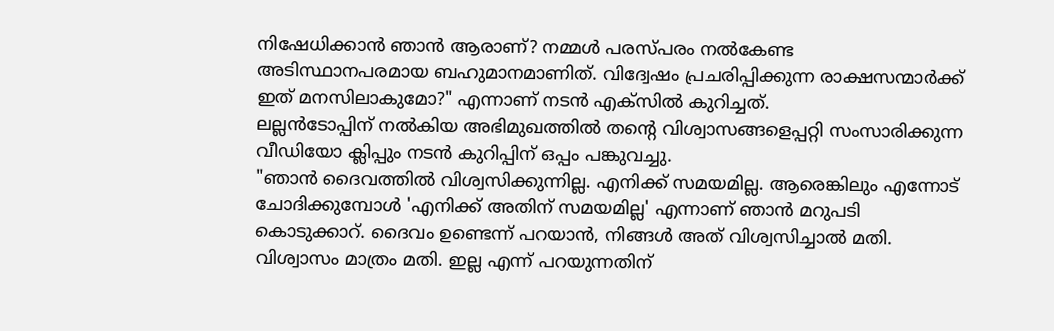നിഷേധിക്കാൻ ഞാൻ ആരാണ്? നമ്മൾ പരസ്പരം നൽകേണ്ട അടിസ്ഥാനപരമായ ബഹുമാനമാണിത്. വിദ്വേഷം പ്രചരിപ്പിക്കുന്ന രാക്ഷസന്മാർക്ക് ഇത് മനസിലാകുമോ?" എന്നാണ് നടൻ എക്സിൽ കുറിച്ചത്.
ലല്ലൻടോപ്പിന് നൽകിയ അഭിമുഖത്തിൽ തന്റെ വിശ്വാസങ്ങളെപ്പറ്റി സംസാരിക്കുന്ന വീഡിയോ ക്ലിപ്പും നടൻ കുറിപ്പിന് ഒപ്പം പങ്കുവച്ചു.
"ഞാൻ ദൈവത്തിൽ വിശ്വസിക്കുന്നില്ല. എനിക്ക് സമയമില്ല. ആരെങ്കിലും എന്നോട് ചോദിക്കുമ്പോൾ 'എനിക്ക് അതിന് സമയമില്ല' എന്നാണ് ഞാൻ മറുപടി കൊടുക്കാറ്. ദൈവം ഉണ്ടെന്ന് പറയാൻ, നിങ്ങൾ അത് വിശ്വസിച്ചാൽ മതി. വിശ്വാസം മാത്രം മതി. ഇല്ല എന്ന് പറയുന്നതിന്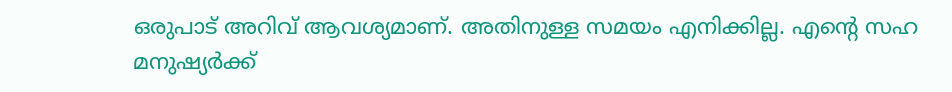ഒരുപാട് അറിവ് ആവശ്യമാണ്. അതിനുള്ള സമയം എനിക്കില്ല. എന്റെ സഹ മനുഷ്യർക്ക്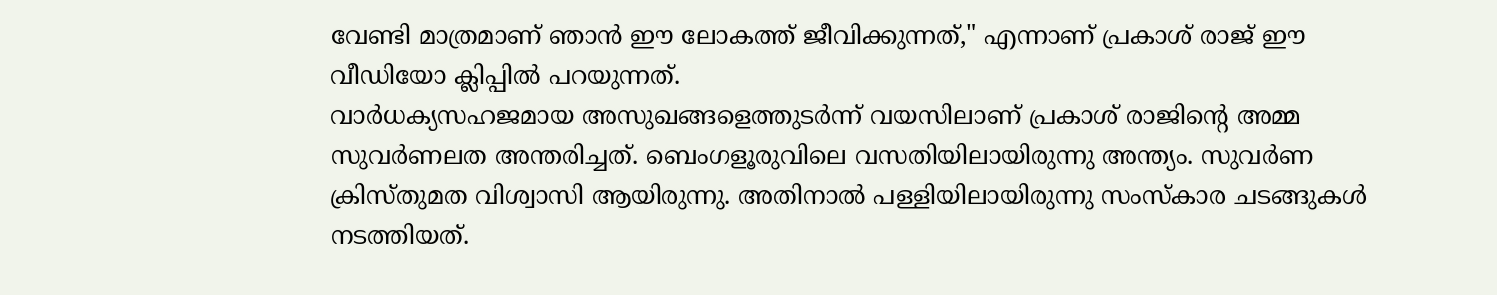വേണ്ടി മാത്രമാണ് ഞാൻ ഈ ലോകത്ത് ജീവിക്കുന്നത്," എന്നാണ് പ്രകാശ് രാജ് ഈ വീഡിയോ ക്ലിപ്പിൽ പറയുന്നത്.
വാർധക്യസഹജമായ അസുഖങ്ങളെത്തുടർന്ന് വയസിലാണ് പ്രകാശ് രാജിന്റെ അമ്മ സുവർണലത അന്തരിച്ചത്. ബെംഗളൂരുവിലെ വസതിയിലായിരുന്നു അന്ത്യം. സുവർണ ക്രിസ്തുമത വിശ്വാസി ആയിരുന്നു. അതിനാൽ പള്ളിയിലായിരുന്നു സംസ്കാര ചടങ്ങുകൾ നടത്തിയത്.